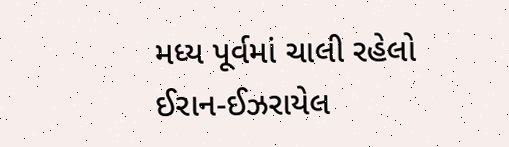મધ્ય પૂર્વમાં ચાલી રહેલો ઈરાન-ઈઝરાયેલ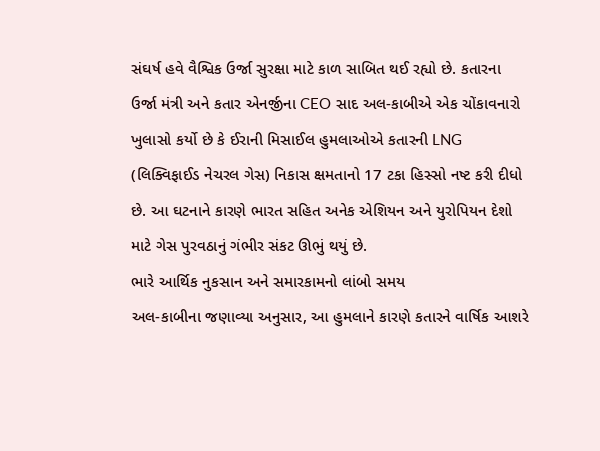સંઘર્ષ હવે વૈશ્વિક ઉર્જા સુરક્ષા માટે કાળ સાબિત થઈ રહ્યો છે. કતારના ઉર્જા મંત્રી અને કતાર એનર્જીના CEO સાદ અલ-કાબીએ એક ચોંકાવનારો ખુલાસો કર્યો છે કે ઈરાની મિસાઈલ હુમલાઓએ કતારની LNG (લિક્વિફાઈડ નેચરલ ગેસ) નિકાસ ક્ષમતાનો 17 ટકા હિસ્સો નષ્ટ કરી દીધો છે. આ ઘટનાને કારણે ભારત સહિત અનેક એશિયન અને યુરોપિયન દેશો માટે ગેસ પુરવઠાનું ગંભીર સંકટ ઊભું થયું છે.
ભારે આર્થિક નુકસાન અને સમારકામનો લાંબો સમય
અલ-કાબીના જણાવ્યા અનુસાર, આ હુમલાને કારણે કતારને વાર્ષિક આશરે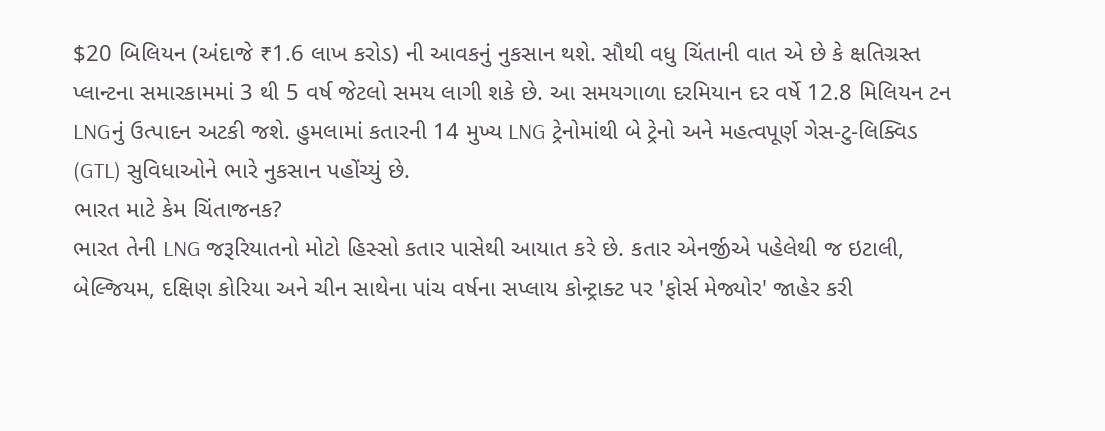$20 બિલિયન (અંદાજે ₹1.6 લાખ કરોડ) ની આવકનું નુકસાન થશે. સૌથી વધુ ચિંતાની વાત એ છે કે ક્ષતિગ્રસ્ત પ્લાન્ટના સમારકામમાં 3 થી 5 વર્ષ જેટલો સમય લાગી શકે છે. આ સમયગાળા દરમિયાન દર વર્ષે 12.8 મિલિયન ટન LNGનું ઉત્પાદન અટકી જશે. હુમલામાં કતારની 14 મુખ્ય LNG ટ્રેનોમાંથી બે ટ્રેનો અને મહત્વપૂર્ણ ગેસ-ટુ-લિક્વિડ (GTL) સુવિધાઓને ભારે નુકસાન પહોંચ્યું છે.
ભારત માટે કેમ ચિંતાજનક?
ભારત તેની LNG જરૂરિયાતનો મોટો હિસ્સો કતાર પાસેથી આયાત કરે છે. કતાર એનર્જીએ પહેલેથી જ ઇટાલી, બેલ્જિયમ, દક્ષિણ કોરિયા અને ચીન સાથેના પાંચ વર્ષના સપ્લાય કોન્ટ્રાક્ટ પર 'ફોર્સ મેજ્યોર' જાહેર કરી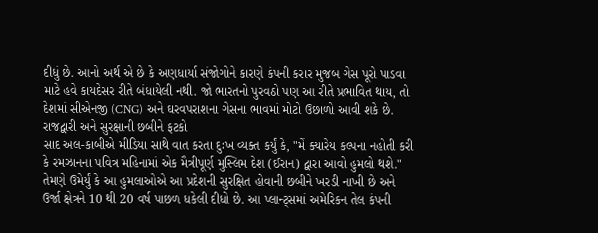દીધું છે. આનો અર્થ એ છે કે અણધાર્યા સંજોગોને કારણે કંપની કરાર મુજબ ગેસ પૂરો પાડવા માટે હવે કાયદેસર રીતે બંધાયેલી નથી. જો ભારતનો પુરવઠો પણ આ રીતે પ્રભાવિત થાય, તો દેશમાં સીએનજી (CNG) અને ઘરવપરાશના ગેસના ભાવમાં મોટો ઉછાળો આવી શકે છે.
રાજદ્વારી અને સુરક્ષાની છબીને ફટકો
સાદ અલ-કાબીએ મીડિયા સાથે વાત કરતા દુઃખ વ્યક્ત કર્યું કે, "મેં ક્યારેય કલ્પના નહોતી કરી કે રમઝાનના પવિત્ર મહિનામાં એક મૈત્રીપૂર્ણ મુસ્લિમ દેશ (ઈરાન) દ્વારા આવો હુમલો થશે." તેમણે ઉમેર્યું કે આ હુમલાઓએ આ પ્રદેશની સુરક્ષિત હોવાની છબીને ખરડી નાખી છે અને ઉર્જા ક્ષેત્રને 10 થી 20 વર્ષ પાછળ ધકેલી દીધો છે. આ પ્લાન્ટ્સમાં અમેરિકન તેલ કંપની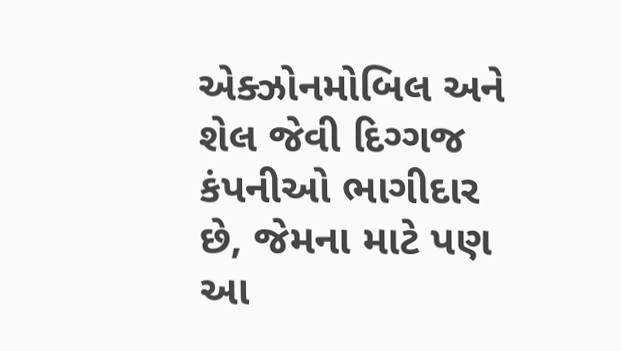એક્ઝોનમોબિલ અને શેલ જેવી દિગ્ગજ કંપનીઓ ભાગીદાર છે, જેમના માટે પણ આ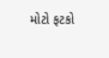મોટો ફટકો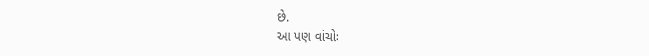છે.
આ પણ વાંચોઃ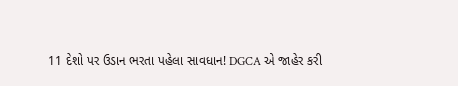11 દેશો પર ઉડાન ભરતા પહેલા સાવધાન! DGCA એ જાહેર કરી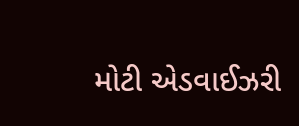મોટી એડવાઈઝરી